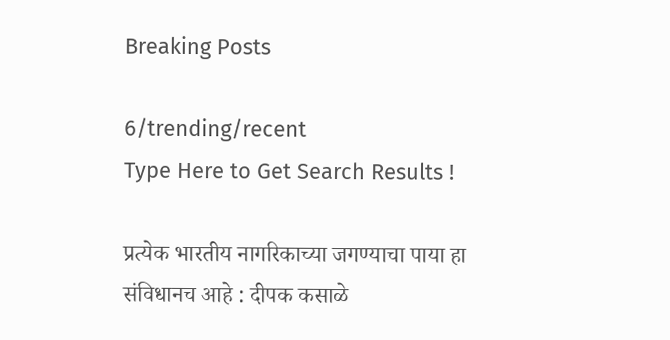Breaking Posts

6/trending/recent
Type Here to Get Search Results !

प्रत्येक भारतीय नागरिकाच्या जगण्याचा पाया हा संविधानच आहे : दीपक कसाळे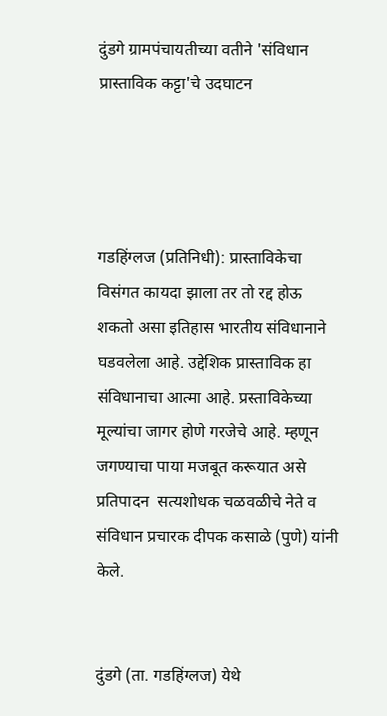दुंडगे ग्रामपंचायतीच्या वतीने 'संविधान प्रास्ताविक कट्टा'चे उदघाटन




गडहिंग्लज (प्रतिनिधी): प्रास्ताविकेचा विसंगत कायदा झाला तर तो रद्द होऊ शकतो असा इतिहास भारतीय संविधानाने घडवलेला आहे. उद्देशिक प्रास्ताविक हा संविधानाचा आत्मा आहे. प्रस्ताविकेच्या मूल्यांचा जागर होणे गरजेचे आहे. म्हणून जगण्याचा पाया मजबूत करूयात असे प्रतिपादन  सत्यशोधक चळवळीचे नेते व संविधान प्रचारक दीपक कसाळे (पुणे) यांनी केले.


दुंडगे (ता. गडहिंग्लज) येथे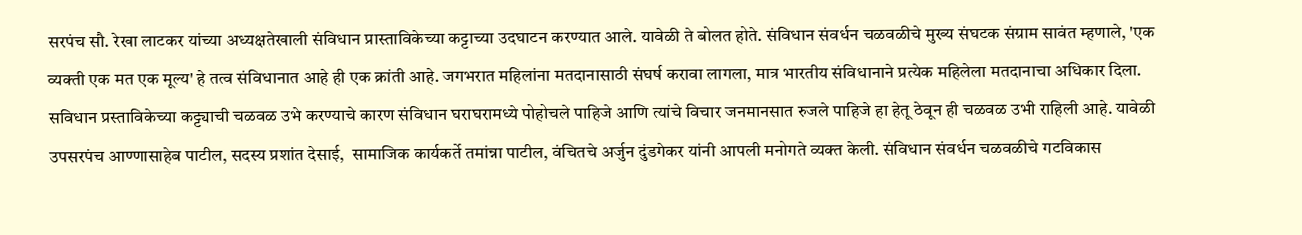सरपंच सौ. रेखा लाटकर यांच्या अध्यक्षतेखाली संविधान प्रास्ताविकेच्या कट्टाच्या उदघाटन करण्यात आले. यावेळी ते बोलत होते. संविधान संवर्धन चळवळीचे मुख्य संघटक संग्राम सावंत म्हणाले, 'एक व्यक्ती एक मत एक मूल्य' हे तत्व संविधानात आहे ही एक क्रांती आहे. जगभरात महिलांना मतदानासाठी संघर्ष करावा लागला, मात्र भारतीय संविधानाने प्रत्येक महिलेला मतदानाचा अधिकार दिला. सविधान प्रस्ताविकेच्या कट्ट्याची चळवळ उभे करण्याचे कारण संविधान घराघरामध्ये पोहोचले पाहिजे आणि त्यांचे विचार जनमानसात रुजले पाहिजे हा हेतू ठेवून ही चळवळ उभी राहिली आहे. यावेळी उपसरपंच आण्णासाहेब पाटील, सदस्य प्रशांत देसाई,  सामाजिक कार्यकर्ते तमांन्ना पाटील, वंचितचे अर्जुन दुंडगेकर यांनी आपली मनोगते व्यक्त केली. संविधान संवर्धन चळवळीचे गटविकास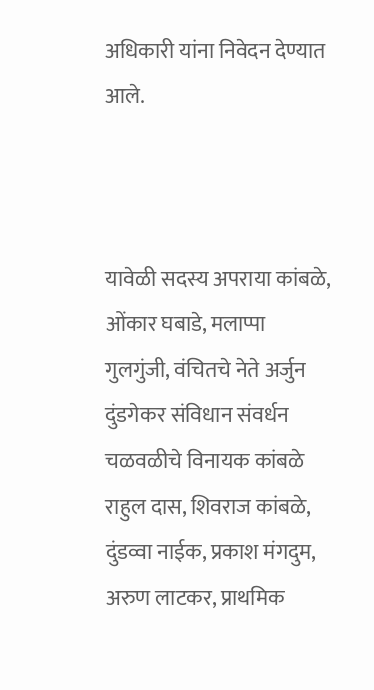अधिकारी यांना निवेदन देण्यात आले.



यावेळी सदस्य अपराया कांबळे, ओंकार घबाडे, मलाप्पा गुलगुंजी, वंचितचे नेते अर्जुन दुंडगेकर संविधान संवर्धन चळवळीचे विनायक कांबळे राहुल दास, शिवराज कांबळे, दुंडव्वा नाईक, प्रकाश मंगदुम, अरुण लाटकर, प्राथमिक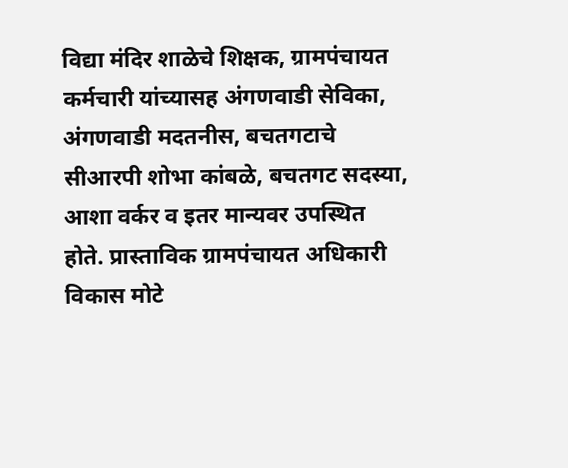विद्या मंदिर शाळेचे शिक्षक, ग्रामपंचायत कर्मचारी यांच्यासह अंगणवाडी सेविका, अंगणवाडी मदतनीस, बचतगटाचे सीआरपी शोभा कांबळे, बचतगट सदस्या, आशा वर्कर व इतर मान्यवर उपस्थित होते. प्रास्ताविक ग्रामपंचायत अधिकारी विकास मोटे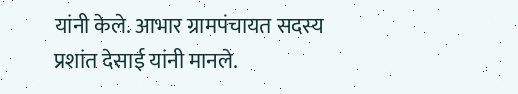यांनी केले. आभार ग्रामपंचायत सदस्य प्रशांत देसाई यांनी मानले.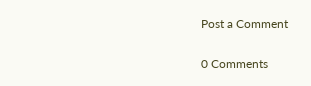Post a Comment

0 Comments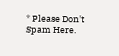* Please Don't Spam Here.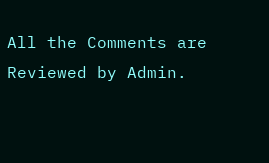All the Comments are Reviewed by Admin.